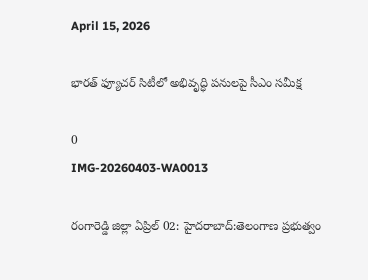April 15, 2026

భారత్ ఫ్యూచర్ సిటీలో అభివృద్ధి పనులపై సీఎం సమీక్ష

0
IMG-20260403-WA0013

రంగారెడ్డి జిల్లా ఏప్రిల్ 02: హైదరాబాద్:తెలంగాణ ప్రభుత్వం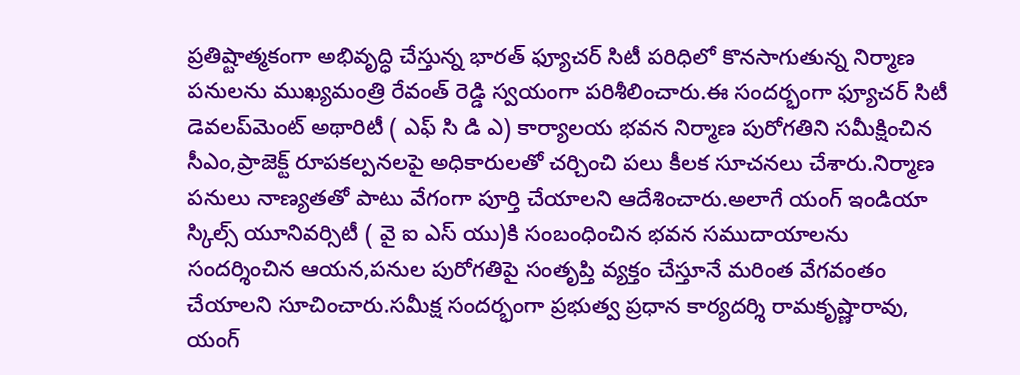ప్రతిష్టాత్మకంగా అభివృద్ధి చేస్తున్న భారత్ ఫ్యూచర్ సిటీ పరిధిలో కొనసాగుతున్న నిర్మాణ పనులను ముఖ్యమంత్రి రేవంత్ రెడ్డి స్వయంగా పరిశీలించారు.ఈ సందర్భంగా ఫ్యూచర్ సిటీ డెవలప్‌మెంట్ అథారిటీ ( ఎఫ్ సి డి ఎ) కార్యాలయ భవన నిర్మాణ పురోగతిని సమీక్షించిన సీఎం,ప్రాజెక్ట్ రూపకల్పనలపై అధికారులతో చర్చించి పలు కీలక సూచనలు చేశారు.నిర్మాణ పనులు నాణ్యతతో పాటు వేగంగా పూర్తి చేయాలని ఆదేశించారు.అలాగే యంగ్ ఇండియా స్కిల్స్ యూనివర్సిటీ ( వై ఐ ఎస్ యు)కి సంబంధించిన భవన సముదాయాలను సందర్శించిన ఆయన,పనుల పురోగతిపై సంతృప్తి వ్యక్తం చేస్తూనే మరింత వేగవంతం చేయాలని సూచించారు.సమీక్ష సందర్భంగా ప్రభుత్వ ప్రధాన కార్యదర్శి రామకృష్ణారావు, యంగ్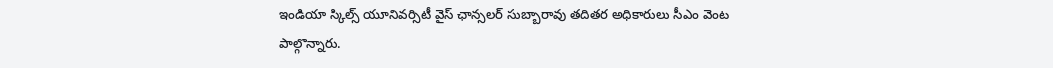ఇండియా స్కిల్స్ యూనివర్సిటీ వైస్ ఛాన్సలర్ సుబ్బారావు తదితర అధికారులు సీఎం వెంట పాల్గొన్నారు.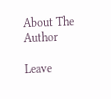About The Author

Leave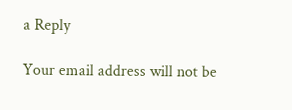a Reply

Your email address will not be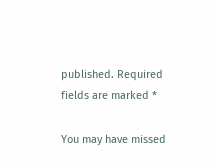published. Required fields are marked *

You may have missed